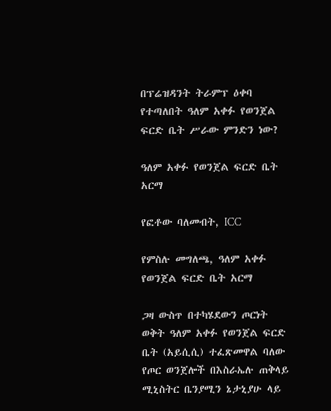በፕሬዝዳንት ትራምፕ ዕቀባ የተጣለበት ዓለም አቀፉ የወንጀል ፍርድ ቤት ሥራው ምንድን ነው?

ዓለም አቀፉ የወንጀል ፍርድ ቤት አርማ

የፎቶው ባለመብት, ICC

የምስሉ መግለጫ, ዓለም አቀፉ የወንጀል ፍርድ ቤት አርማ

ጋዛ ውስጥ በተካሄደውን ጦርነት ወቅት ዓለም አቀፉ የወንጀል ፍርድ ቤት (አይሲሲ) ተፈጽመዋል ባለው የጦር ወንጀሎች በእስራኤሉ ጠቅላይ ሚኒስትር ቤንያሚን ኔታኒያሁ ላይ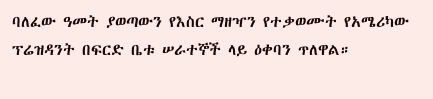ባለፈው ዓመት ያወጣውን የእስር ማዘዣን የተቃወሙት የአሜሪካው ፕሬዝዳንት በፍርድ ቤቱ ሠራተኞች ላይ ዕቀባን ጥለዋል።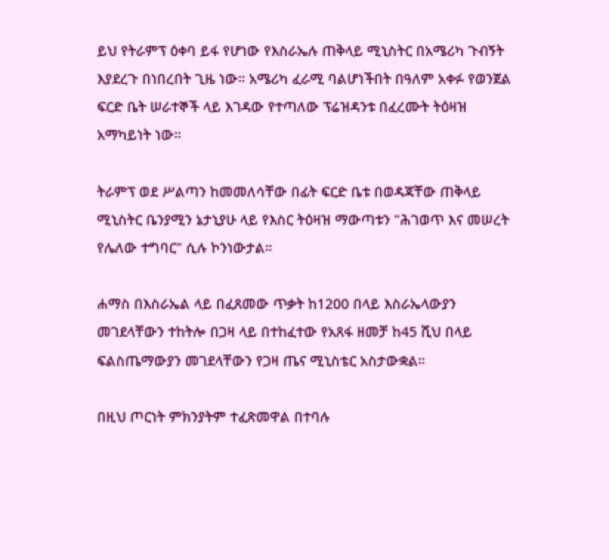ይህ የትራምፕ ዕቀባ ይፋ የሆነው የእስራኤሉ ጠቅላይ ሚኒስትር በአሜሪካ ጉብኝት እያደረጉ በነበረበት ጊዜ ነው። አሜሪካ ፈራሚ ባልሆነችበት በዓለም አቀፉ የወንጀል ፍርድ ቤት ሠራተኞች ላይ እገዳው የተጣለው ፕሬዝዳንቱ በፈረሙት ትዕዛዝ አማካይነት ነው።

ትራምፕ ወደ ሥልጣን ከመመለሳቸው በፊት ፍርድ ቤቱ በወዳጃቸው ጠቅላይ ሚኒስትር ቤንያሚን ኔታኒያሁ ላይ የእስር ትዕዛዝ ማውጣቱን "ሕገወጥ እና መሠረት የሌለው ተግባር" ሲሉ ኮንነውታል።

ሐማስ በእስራኤል ላይ በፈጸመው ጥቃት ከ1200 በላይ እስራኤላውያን መገደላቸውን ተከትሎ በጋዛ ላይ በተከፈተው የአጸፋ ዘመቻ ከ45 ሺህ በላይ ፍልስጤማውያን መገደላቸውን የጋዛ ጤና ሚኒስቴር አስታውቋል።

በዚህ ጦርነት ምክንያትም ተፈጽመዋል በተባሉ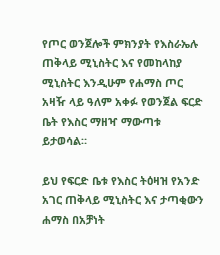የጦር ወንጀሎች ምክንያት የእስራኤሉ ጠቅላይ ሚኒስትር እና የመከላከያ ሚኒስትር እንዲሁም የሐማስ ጦር አዛዥ ላይ ዓለም አቀፉ የወንጀል ፍርድ ቤት የእስር ማዘዣ ማውጣቱ ይታወሳል።

ይህ የፍርድ ቤቱ የእስር ትዕዛዝ የአንድ አገር ጠቅላይ ሚኒስትር እና ታጣቂውን ሐማስ በአቻነት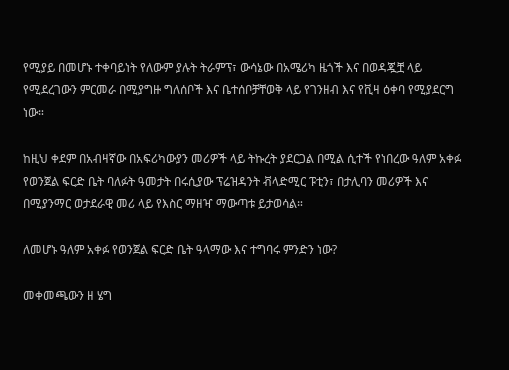የሚያይ በመሆኑ ተቀባይነት የለውም ያሉት ትራምፕ፣ ውሳኔው በአሜሪካ ዜጎች እና በወዳጇቿ ላይ የሚደረገውን ምርመራ በሚያግዙ ግለሰቦች እና ቤተሰቦቻቸወቅ ላይ የገንዘብ እና የቪዛ ዕቀባ የሚያደርግ ነው።

ከዚህ ቀደም በአብዛኛው በአፍሪካውያን መሪዎች ላይ ትኩረት ያደርጋል በሚል ሲተች የነበረው ዓለም አቀፉ የወንጀል ፍርድ ቤት ባለፉት ዓመታት በሩሲያው ፕሬዝዳንት ቭላድሚር ፑቲን፣ በታሊባን መሪዎች እና በሚያንማር ወታደራዊ መሪ ላይ የእስር ማዘዣ ማውጣቱ ይታወሳል።

ለመሆኑ ዓለም አቀፉ የወንጀል ፍርድ ቤት ዓላማው እና ተግባሩ ምንድን ነው?

መቀመጫውን ዘ ሄግ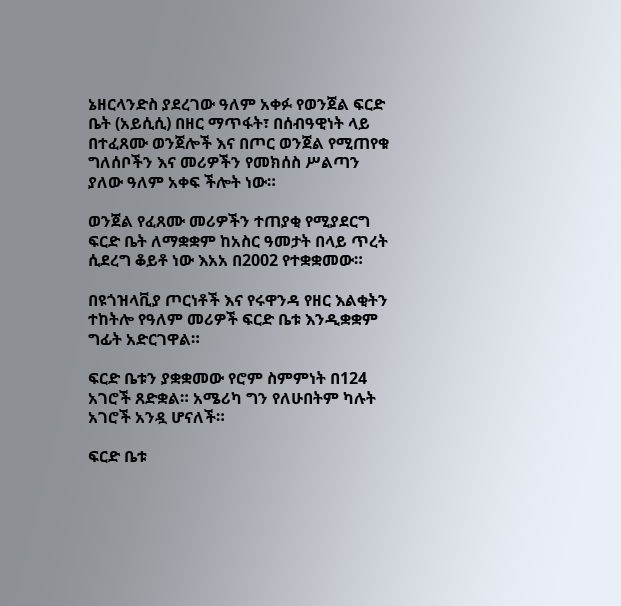ኔዘርላንድስ ያደረገው ዓለም አቀፉ የወንጀል ፍርድ ቤት (አይሲሲ) በዘር ማጥፋት፣ በሰብዓዊነት ላይ በተፈጸሙ ወንጀሎች እና በጦር ወንጀል የሚጠየቁ ግለሰቦችን እና መሪዎችን የመክሰስ ሥልጣን ያለው ዓለም አቀፍ ችሎት ነው።

ወንጀል የፈጸሙ መሪዎችን ተጠያቂ የሚያደርግ ፍርድ ቤት ለማቋቋም ከአስር ዓመታት በላይ ጥረት ሲደረግ ቆይቶ ነው እአአ በ2002 የተቋቋመው።

በዩጎዝላቪያ ጦርነቶች እና የሩዋንዳ የዘር እልቂትን ተከትሎ የዓለም መሪዎች ፍርድ ቤቱ እንዲቋቋም ግፊት አድርገዋል።

ፍርድ ቤቱን ያቋቋመው የሮም ስምምነት በ124 አገሮች ጸድቋል። አሜሪካ ግን የለሁበትም ካሉት አገሮች አንዷ ሆናለች።

ፍርድ ቤቱ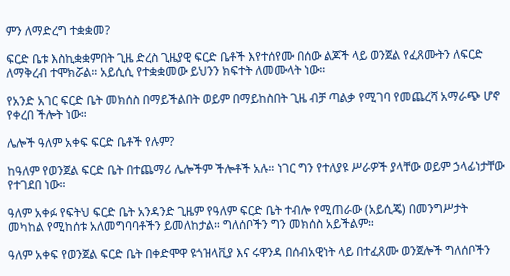ምን ለማድረግ ተቋቋመ?

ፍርድ ቤቱ እስኪቋቋምበት ጊዜ ድረስ ጊዜያዊ ፍርድ ቤቶች እየተሰየሙ በሰው ልጆች ላይ ወንጀል የፈጸሙትን ለፍርድ ለማቅረብ ተሞክሯል። አይሲሲ የተቋቋመው ይህንን ክፍተት ለመሙላት ነው።

የአንድ አገር ፍርድ ቤት መክሰስ በማይችልበት ወይም በማይከስበት ጊዜ ብቻ ጣልቃ የሚገባ የመጨረሻ አማራጭ ሆኖ የቀረበ ችሎት ነው።

ሌሎች ዓለም አቀፍ ፍርድ ቤቶች የሉም?

ከዓለም የወንጀል ፍርድ ቤት በተጨማሪ ሌሎችም ችሎቶች አሉ። ነገር ግን የተለያዩ ሥራዎች ያላቸው ወይም ኃላፊነታቸው የተገደበ ነው።

ዓለም አቀፉ የፍትህ ፍርድ ቤት አንዳንድ ጊዜም የዓለም ፍርድ ቤት ተብሎ የሚጠራው (አይሲጄ) በመንግሥታት መካከል የሚከሰቱ አለመግባባቶችን ይመለከታል። ግለሰቦችን ግን መክሰስ አይችልም።

ዓለም አቀፍ የወንጀል ፍርድ ቤት በቀድሞዋ ዩጎዝላቪያ እና ሩዋንዳ በሰብአዊነት ላይ በተፈጸሙ ወንጀሎች ግለሰቦችን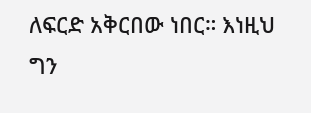ለፍርድ አቅርበው ነበር። እነዚህ ግን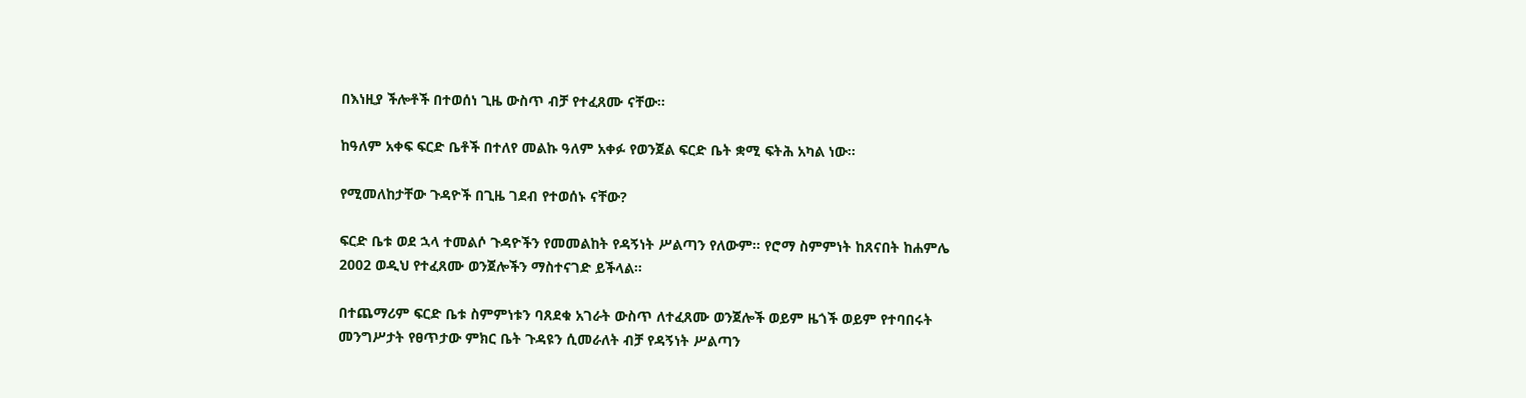በእነዚያ ችሎቶች በተወሰነ ጊዜ ውስጥ ብቻ የተፈጸሙ ናቸው።

ከዓለም አቀፍ ፍርድ ቤቶች በተለየ መልኩ ዓለም አቀፉ የወንጀል ፍርድ ቤት ቋሚ ፍትሕ አካል ነው።

የሚመለከታቸው ጉዳዮች በጊዜ ገደብ የተወሰኑ ናቸው?

ፍርድ ቤቱ ወደ ኋላ ተመልሶ ጉዳዮችን የመመልከት የዳኝነት ሥልጣን የለውም። የሮማ ስምምነት ከጸናበት ከሐምሌ 2002 ወዲህ የተፈጸሙ ወንጀሎችን ማስተናገድ ይችላል።

በተጨማሪም ፍርድ ቤቱ ስምምነቱን ባጸደቁ አገራት ውስጥ ለተፈጸሙ ወንጀሎች ወይም ዜጎች ወይም የተባበሩት መንግሥታት የፀጥታው ምክር ቤት ጉዳዩን ሲመራለት ብቻ የዳኝነት ሥልጣን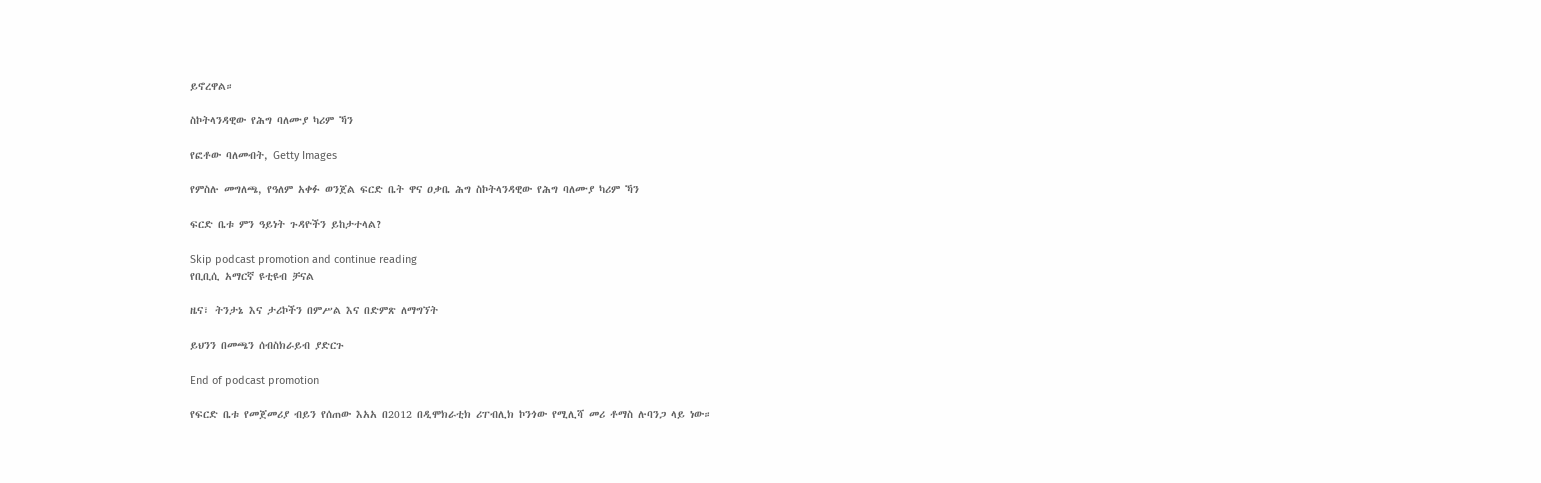ይኖረዋል።

ስኮትላንዳዊው የሕግ ባለሙያ ካሪም ኻን

የፎቶው ባለመብት, Getty Images

የምስሉ መግለጫ, የዓለም አቀፉ ወንጀል ፍርድ ቤት ዋና ዐቃቤ ሕግ ስኮትላንዳዊው የሕግ ባለሙያ ካሪም ኻን

ፍርድ ቤቱ ምን ዓይነት ጉዳዮችን ይከታተላል?

Skip podcast promotion and continue reading
የቢቢሲ አማርኛ ዩቲዩብ ቻናል

ዜና፣ ትንታኔ እና ታሪኮችን በምሥል እና በድምጽ ለማግኘት

ይህንን በመጫን ሰብስክራይብ ያድርጉ

End of podcast promotion

የፍርድ ቤቱ የመጀመሪያ ብይን የሰጠው እአአ በ2012 በዲሞክራቲክ ሪፐብሊክ ኮንጎው የሚሊሻ መሪ ቶማስ ሉባንጋ ላይ ነው።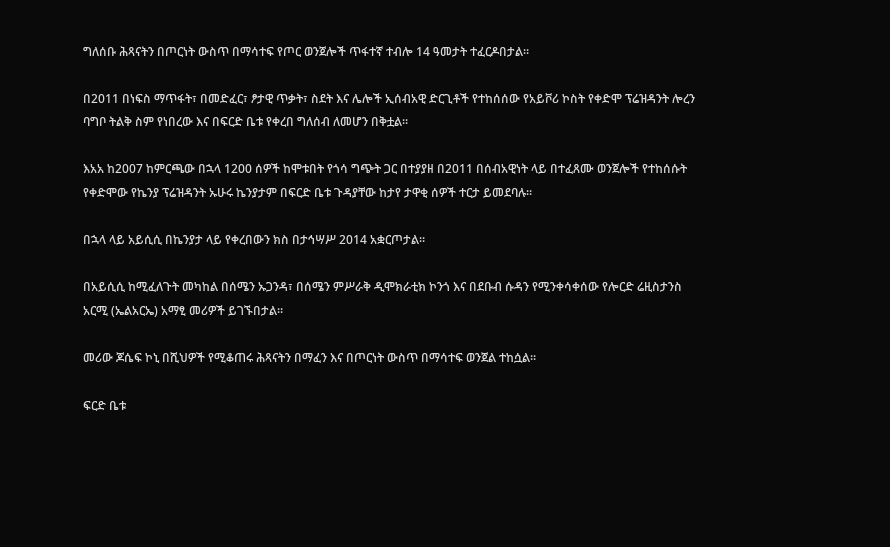ግለሰቡ ሕጻናትን በጦርነት ውስጥ በማሳተፍ የጦር ወንጀሎች ጥፋተኛ ተብሎ 14 ዓመታት ተፈርዶበታል።

በ2011 በነፍስ ማጥፋት፣ በመድፈር፣ ፆታዊ ጥቃት፣ ስደት እና ሌሎች ኢሰብአዊ ድርጊቶች የተከሰሰው የአይቮሪ ኮስት የቀድሞ ፕሬዝዳንት ሎረን ባግቦ ትልቅ ስም የነበረው እና በፍርድ ቤቱ የቀረበ ግለሰብ ለመሆን በቅቷል።

እአአ ከ2007 ከምርጫው በኋላ 1200 ሰዎች ከሞቱበት የጎሳ ግጭት ጋር በተያያዘ በ2011 በሰብአዊነት ላይ በተፈጸሙ ወንጀሎች የተከሰሱት የቀድሞው የኬንያ ፕሬዝዳንት ኡሁሩ ኬንያታም በፍርድ ቤቱ ጉዳያቸው ከታየ ታዋቂ ሰዎች ተርታ ይመደባሉ።

በኋላ ላይ አይሲሲ በኬንያታ ላይ የቀረበውን ክስ በታኅሣሥ 2014 አቋርጦታል።

በአይሲሲ ከሚፈለጉት መካከል በሰሜን ኡጋንዳ፣ በሰሜን ምሥራቅ ዲሞክራቲክ ኮንጎ እና በደቡብ ሱዳን የሚንቀሳቀሰው የሎርድ ሬዚስታንስ አርሚ (ኤልአርኤ) አማፂ መሪዎች ይገኙበታል።

መሪው ጆሴፍ ኮኒ በሺህዎች የሚቆጠሩ ሕጻናትን በማፈን እና በጦርነት ውስጥ በማሳተፍ ወንጀል ተከሷል።

ፍርድ ቤቱ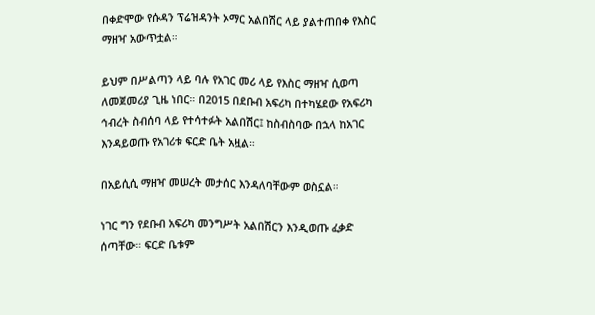በቀድሞው የሱዳን ፕሬዝዳንት ኦማር አልበሽር ላይ ያልተጠበቀ የእስር ማዘዣ አውጥቷል።

ይህም በሥልጣን ላይ ባሉ የአገር መሪ ላይ የእስር ማዘዣ ሲወጣ ለመጀመሪያ ጊዜ ነበር። በ2015 በደቡብ አፍሪካ በተካሄደው የአፍሪካ ኅብረት ስብሰባ ላይ የተሳተፉት አልበሽር፤ ከስብስባው በኋላ ከአገር እንዳይወጡ የአገሪቱ ፍርድ ቤት አዟል።

በአይሲሲ ማዘዣ መሠረት መታሰር እንዳለባቸውም ወስኗል።

ነገር ግን የደቡብ አፍሪካ መንግሥት አልበሽርን እንዲወጡ ፈቃድ ሰጣቸው። ፍርድ ቤቱም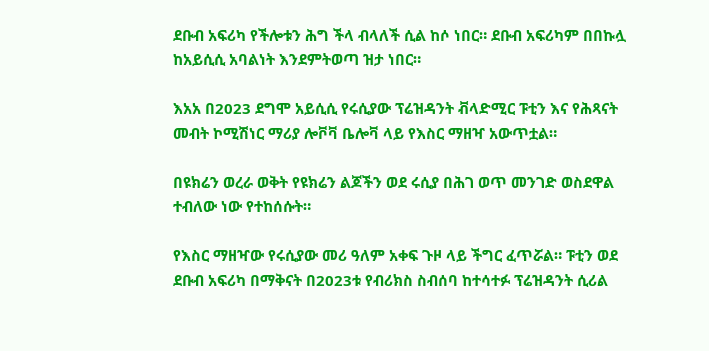ደቡብ አፍሪካ የችሎቱን ሕግ ችላ ብላለች ሲል ከሶ ነበር። ደቡብ አፍሪካም በበኩሏ ከአይሲሲ አባልነት እንደምትወጣ ዝታ ነበር።

እአአ በ2023 ደግሞ አይሲሲ የሩሲያው ፕሬዝዳንት ቭላድሚር ፑቲን እና የሕጻናት መብት ኮሚሽነር ማሪያ ሎቮቫ ቤሎቫ ላይ የእስር ማዘዣ አውጥቷል።

በዩክሬን ወረራ ወቅት የዩክሬን ልጆችን ወደ ሩሲያ በሕገ ወጥ መንገድ ወስደዋል ተብለው ነው የተከሰሱት።

የእስር ማዘዣው የሩሲያው መሪ ዓለም አቀፍ ጉዞ ላይ ችግር ፈጥሯል። ፑቲን ወደ ደቡብ አፍሪካ በማቅናት በ2023ቱ የብሪክስ ስብሰባ ከተሳተፉ ፕሬዝዳንት ሲሪል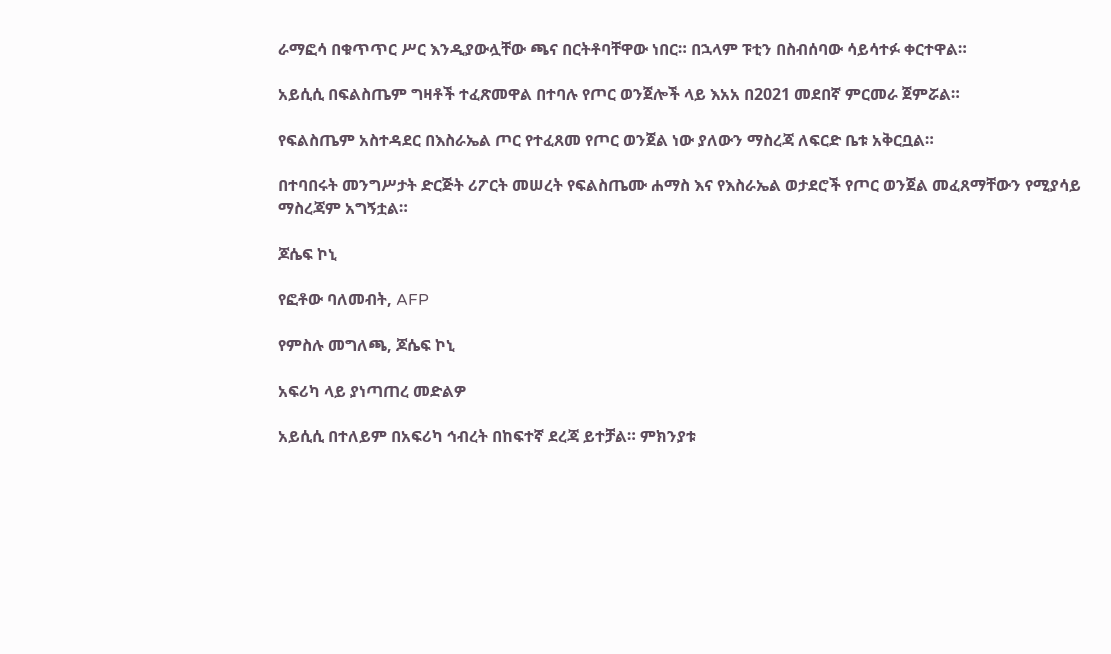ራማፎሳ በቁጥጥር ሥር እንዲያውሏቸው ጫና በርትቶባቸዋው ነበር። በኋላም ፑቲን በስብሰባው ሳይሳተፉ ቀርተዋል።

አይሲሲ በፍልስጤም ግዛቶች ተፈጽመዋል በተባሉ የጦር ወንጀሎች ላይ እአአ በ2021 መደበኛ ምርመራ ጀምሯል።

የፍልስጤም አስተዳደር በእስራኤል ጦር የተፈጸመ የጦር ወንጀል ነው ያለውን ማስረጃ ለፍርድ ቤቱ አቅርቧል።

በተባበሩት መንግሥታት ድርጅት ሪፖርት መሠረት የፍልስጤሙ ሐማስ እና የእስራኤል ወታደሮች የጦር ወንጀል መፈጸማቸውን የሚያሳይ ማስረጃም አግኝቷል።

ጆሴፍ ኮኒ

የፎቶው ባለመብት, AFP

የምስሉ መግለጫ, ጆሴፍ ኮኒ

አፍሪካ ላይ ያነጣጠረ መድልዎ

አይሲሲ በተለይም በአፍሪካ ኅብረት በከፍተኛ ደረጃ ይተቻል። ምክንያቱ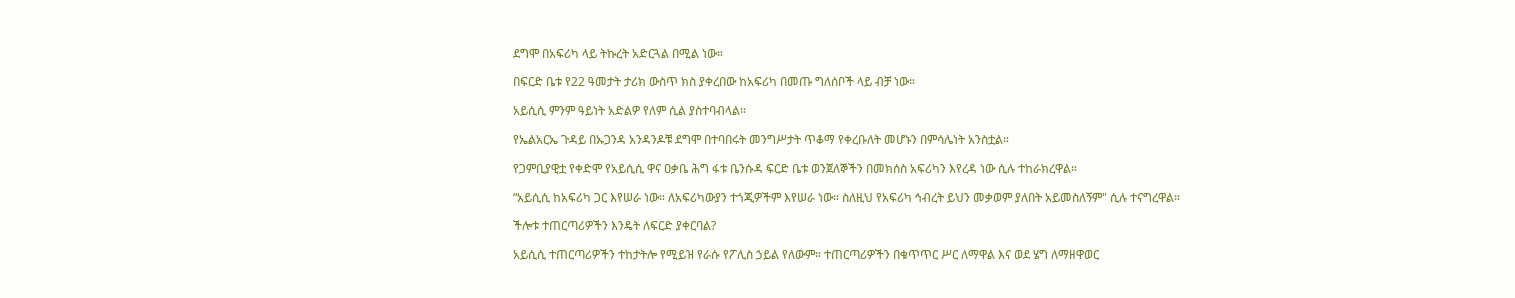ደግሞ በአፍሪካ ላይ ትኩረት አድርጓል በሚል ነው።

በፍርድ ቤቱ የ22 ዓመታት ታሪክ ውስጥ ክስ ያቀረበው ከአፍሪካ በመጡ ግለሰቦች ላይ ብቻ ነው።

አይሲሲ ምንም ዓይነት አድልዎ የለም ሲል ያስተባብላል።

የኤልአርኤ ጉዳይ በኡጋንዳ አንዳንዶቹ ደግሞ በተባበሩት መንግሥታት ጥቆማ የቀረቡለት መሆኑን በምሳሌነት አንስቷል።

የጋምቢያዊቷ የቀድሞ የአይሲሲ ዋና ዐቃቤ ሕግ ፋቱ ቤንሱዳ ፍርድ ቤቱ ወንጀለኞችን በመክሰስ አፍሪካን እየረዳ ነው ሲሉ ተከራክረዋል።

“አይሲሲ ከአፍሪካ ጋር እየሠራ ነው። ለአፍሪካውያን ተጎጂዎችም እየሠራ ነው። ስለዚህ የአፍሪካ ኅብረት ይህን መቃወም ያለበት አይመስለኝም" ሲሉ ተናግረዋል።

ችሎቱ ተጠርጣሪዎችን እንዴት ለፍርድ ያቀርባል?

አይሲሲ ተጠርጣሪዎችን ተከታትሎ የሚይዝ የራሱ የፖሊስ ኃይል የለውም። ተጠርጣሪዎችን በቁጥጥር ሥር ለማዋል እና ወደ ሄግ ለማዘዋወር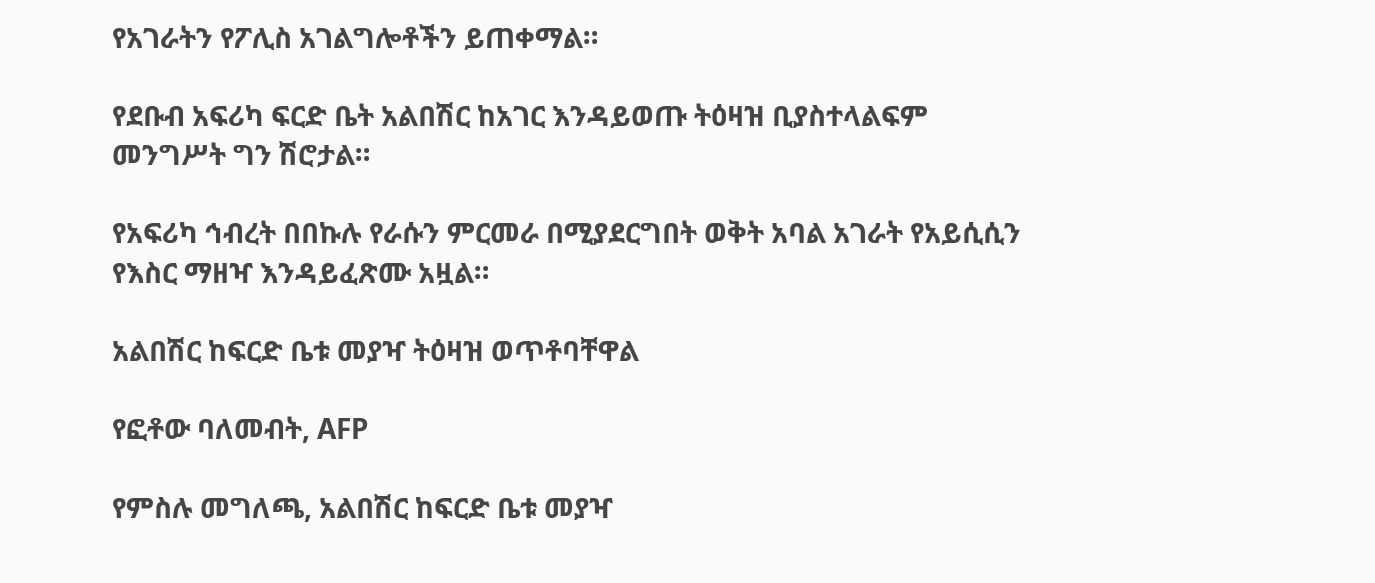የአገራትን የፖሊስ አገልግሎቶችን ይጠቀማል።

የደቡብ አፍሪካ ፍርድ ቤት አልበሽር ከአገር እንዳይወጡ ትዕዛዝ ቢያስተላልፍም መንግሥት ግን ሽሮታል።

የአፍሪካ ኅብረት በበኩሉ የራሱን ምርመራ በሚያደርግበት ወቅት አባል አገራት የአይሲሲን የእስር ማዘዣ እንዳይፈጽሙ አዟል።

አልበሽር ከፍርድ ቤቱ መያዣ ትዕዛዝ ወጥቶባቸዋል

የፎቶው ባለመብት, AFP

የምስሉ መግለጫ, አልበሽር ከፍርድ ቤቱ መያዣ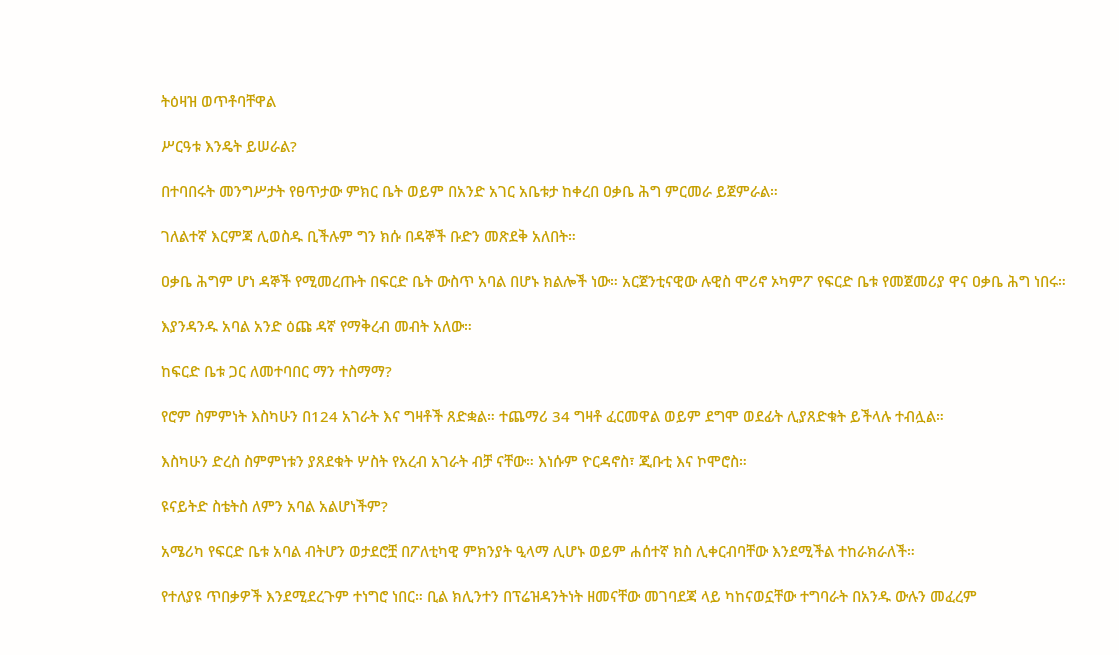ትዕዛዝ ወጥቶባቸዋል

ሥርዓቱ እንዴት ይሠራል?

በተባበሩት መንግሥታት የፀጥታው ምክር ቤት ወይም በአንድ አገር አቤቱታ ከቀረበ ዐቃቤ ሕግ ምርመራ ይጀምራል።

ገለልተኛ እርምጃ ሊወስዱ ቢችሉም ግን ክሱ በዳኞች ቡድን መጽደቅ አለበት።

ዐቃቤ ሕግም ሆነ ዳኞች የሚመረጡት በፍርድ ቤት ውስጥ አባል በሆኑ ክልሎች ነው። አርጀንቲናዊው ሉዊስ ሞሪኖ ኦካምፖ የፍርድ ቤቱ የመጀመሪያ ዋና ዐቃቤ ሕግ ነበሩ።

እያንዳንዱ አባል አንድ ዕጩ ዳኛ የማቅረብ መብት አለው።

ከፍርድ ቤቱ ጋር ለመተባበር ማን ተስማማ?

የሮም ስምምነት እስካሁን በ124 አገራት እና ግዛቶች ጸድቋል። ተጨማሪ 34 ግዛቶ ፈርመዋል ወይም ደግሞ ወደፊት ሊያጸድቁት ይችላሉ ተብሏል።

እስካሁን ድረስ ስምምነቱን ያጸደቁት ሦስት የአረብ አገራት ብቻ ናቸው። እነሱም ዮርዳኖስ፣ ጂቡቲ እና ኮሞሮስ።

ዩናይትድ ስቴትስ ለምን አባል አልሆነችም?

አሜሪካ የፍርድ ቤቱ አባል ብትሆን ወታደሮቿ በፖለቲካዊ ምክንያት ዒላማ ሊሆኑ ወይም ሐሰተኛ ክስ ሊቀርብባቸው እንደሚችል ተከራክራለች።

የተለያዩ ጥበቃዎች እንደሚደረጉም ተነግሮ ነበር። ቢል ክሊንተን በፕሬዝዳንትነት ዘመናቸው መገባደጃ ላይ ካከናወኗቸው ተግባራት በአንዱ ውሉን መፈረም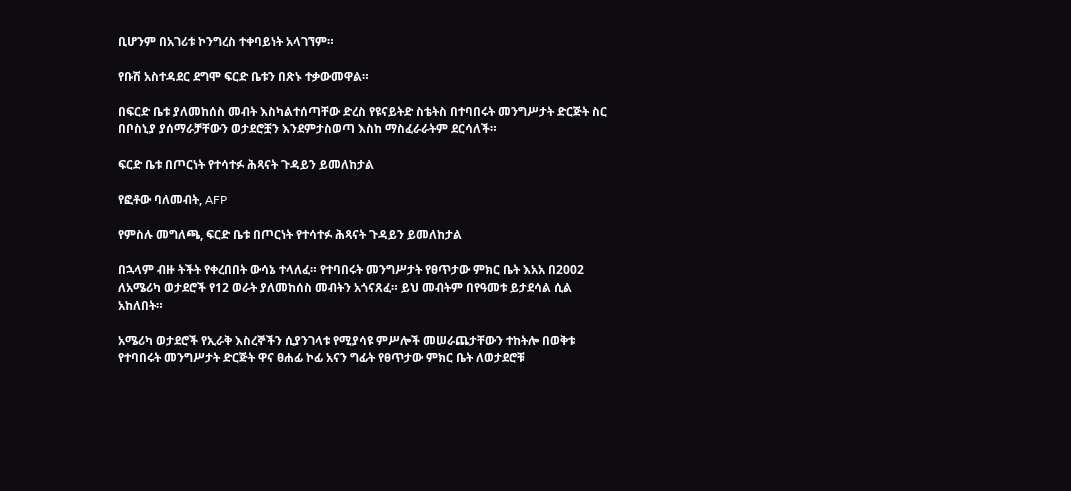ቢሆንም በአገሪቱ ኮንግረስ ተቀባይነት አላገኘም።

የቡሽ አስተዳደር ደግሞ ፍርድ ቤቱን በጽኑ ተቃውመዋል።

በፍርድ ቤቱ ያለመከሰስ መብት እስካልተሰጣቸው ድረስ የዩናይትድ ስቴትስ በተባበሩት መንግሥታት ድርጅት ስር በቦስኒያ ያሰማራቻቸውን ወታደሮቿን እንደምታስወጣ እስከ ማስፈራራትም ደርሳለች።

ፍርድ ቤቱ በጦርነት የተሳተፉ ሕጻናት ጉዳይን ይመለከታል

የፎቶው ባለመብት, AFP

የምስሉ መግለጫ, ፍርድ ቤቱ በጦርነት የተሳተፉ ሕጻናት ጉዳይን ይመለከታል

በኋላም ብዙ ትችት የቀረበበት ውሳኔ ተላለፈ። የተባበሩት መንግሥታት የፀጥታው ምክር ቤት እአአ በ2002 ለአሜሪካ ወታደሮች የ12 ወራት ያለመከሰስ መብትን አጎናጸፈ። ይህ መብትም በየዓመቱ ይታደሳል ሲል አከለበት።

አሜሪካ ወታደሮች የኢራቅ እስረኞችን ሲያንገላቱ የሚያሳዩ ምሥሎች መሠራጨታቸውን ተከትሎ በወቅቱ የተባበሩት መንግሥታት ድርጅት ዋና ፀሐፊ ኮፊ አናን ግፊት የፀጥታው ምክር ቤት ለወታደሮቹ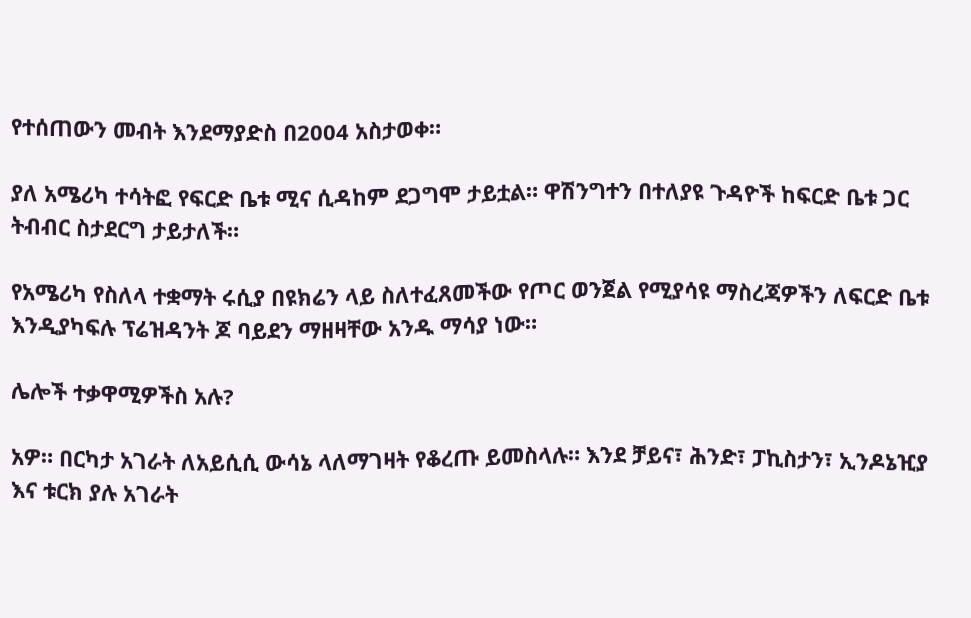የተሰጠውን መብት እንደማያድስ በ2004 አስታወቀ።

ያለ አሜሪካ ተሳትፎ የፍርድ ቤቱ ሚና ሲዳከም ደጋግሞ ታይቷል። ዋሽንግተን በተለያዩ ጉዳዮች ከፍርድ ቤቱ ጋር ትብብር ስታደርግ ታይታለች።

የአሜሪካ የስለላ ተቋማት ሩሲያ በዩክሬን ላይ ስለተፈጸመችው የጦር ወንጀል የሚያሳዩ ማስረጃዎችን ለፍርድ ቤቱ እንዲያካፍሉ ፕሬዝዳንት ጆ ባይደን ማዘዛቸው አንዱ ማሳያ ነው።

ሌሎች ተቃዋሚዎችስ አሉ?

አዎ። በርካታ አገራት ለአይሲሲ ውሳኔ ላለማገዛት የቆረጡ ይመስላሉ። እንደ ቻይና፣ ሕንድ፣ ፓኪስታን፣ ኢንዶኔዢያ እና ቱርክ ያሉ አገራት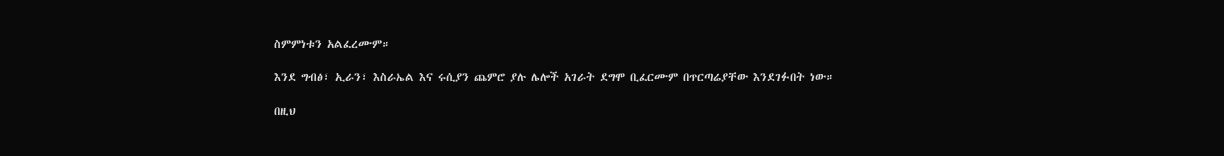ስምምነቱን አልፈረሙም።

እንደ ግብፅ፣ ኢራን፣ እስራኤል እና ሩሲያን ጨምሮ ያሉ ሌሎች አገራት ደግሞ ቢፈርሙም በጥርጣሬያቸው እንደገፉበት ነው።

በዚህ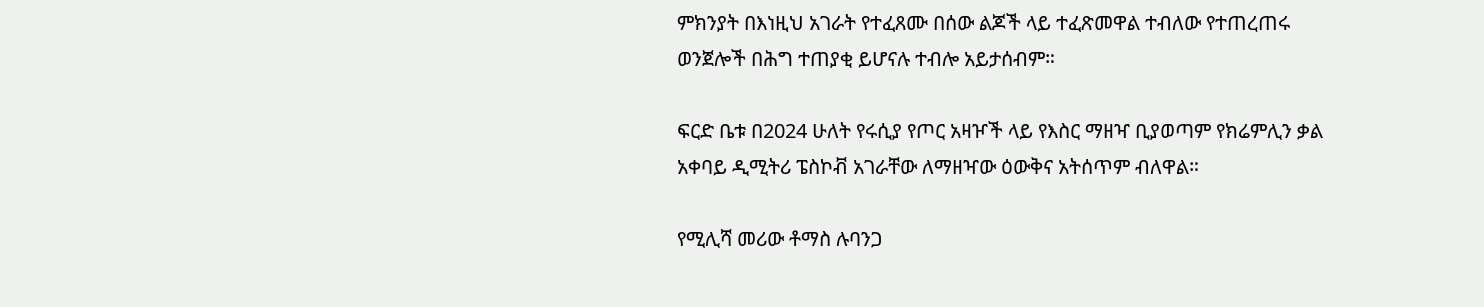ምክንያት በእነዚህ አገራት የተፈጸሙ በሰው ልጆች ላይ ተፈጽመዋል ተብለው የተጠረጠሩ ወንጀሎች በሕግ ተጠያቂ ይሆናሉ ተብሎ አይታሰብም።

ፍርድ ቤቱ በ2024 ሁለት የሩሲያ የጦር አዛዦች ላይ የእስር ማዘዣ ቢያወጣም የክሬምሊን ቃል አቀባይ ዲሚትሪ ፔስኮቭ አገራቸው ለማዘዣው ዕውቅና አትሰጥም ብለዋል።

የሚሊሻ መሪው ቶማስ ሉባንጋ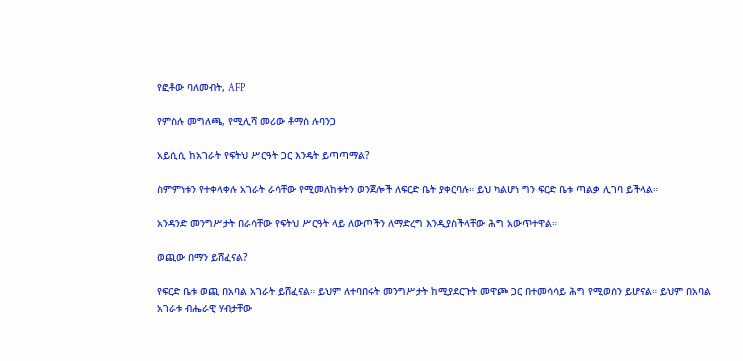የፎቶው ባለመብት, AFP

የምስሉ መግለጫ, የሚሊሻ መሪው ቶማስ ሉባንጋ

አይሲሲ ከአገራት የፍትህ ሥርዓት ጋር እንዴት ይጣጣማል?

ስምምነቱን የተቀላቀሉ አገራት ራሳቸው የሚመለከቱትን ወንጀሎች ለፍርድ ቤት ያቀርባሉ። ይህ ካልሆነ ግን ፍርድ ቤቱ ጣልቃ ሊገባ ይችላል።

አንዳንድ መንግሥታት በራሳቸው የፍትህ ሥርዓት ላይ ለውጦችን ለማድረግ እንዲያስችላቸው ሕግ አውጥተዋል።

ወጪው በማን ይሸፈናል?

የፍርድ ቤቱ ወጪ በአባል አገራት ይሸፈናል። ይህም ለተባበሩት መንግሥታት ከሚያደርጉት መዋጮ ጋር በተመሳሳይ ሕግ የሚወሰን ይሆናል። ይህም በአባል አገራቱ ብሔራዊ ሃብታቸው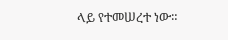ላይ የተመሠረተ ነው።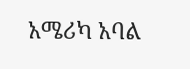አሜሪካ አባል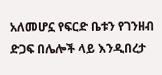አለመሆኗ የፍርድ ቤቱን የገንዘብ ድጋፍ በሌሎች ላይ እንዲበረታ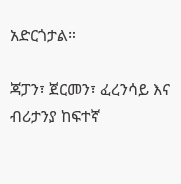አድርጎታል።

ጃፓን፣ ጀርመን፣ ፈረንሳይ እና ብሪታንያ ከፍተኛ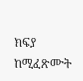ክፍያ ከሚፈጽሙት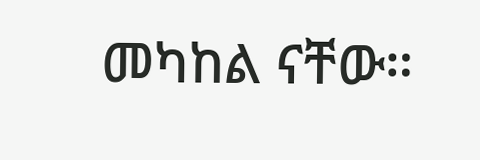መካከል ናቸው።